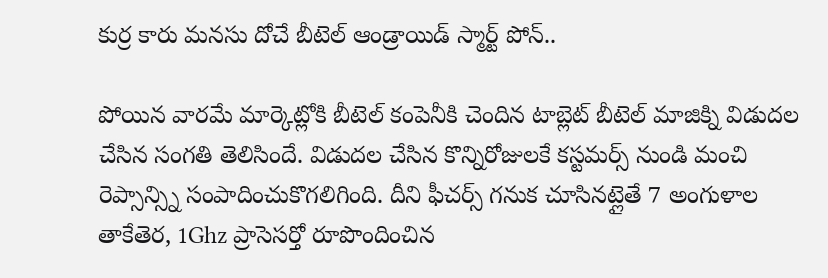కుర్ర కారు మనసు దోచే బీటెల్ ఆండ్రాయిడ్ స్మార్ట్ పోన్..

పోయిన వారమే మార్కెట్లోకి బీటెల్ కంపెనీకి చెందిన టాబ్లెట్ బీటెల్ మాజిక్ని విడుదల చేసిన సంగతి తెలిసిందే. విడుదల చేసిన కొన్నిరోజులకే కస్టమర్స్ నుండి మంచి రెప్సాన్స్ని సంపాదించుకొగలిగింది. దీని ఫీచర్స్ గనుక చూసినట్లైతే 7 అంగుళాల తాకేతెర, 1Ghz ప్రాసెసర్తో రూపొందించిన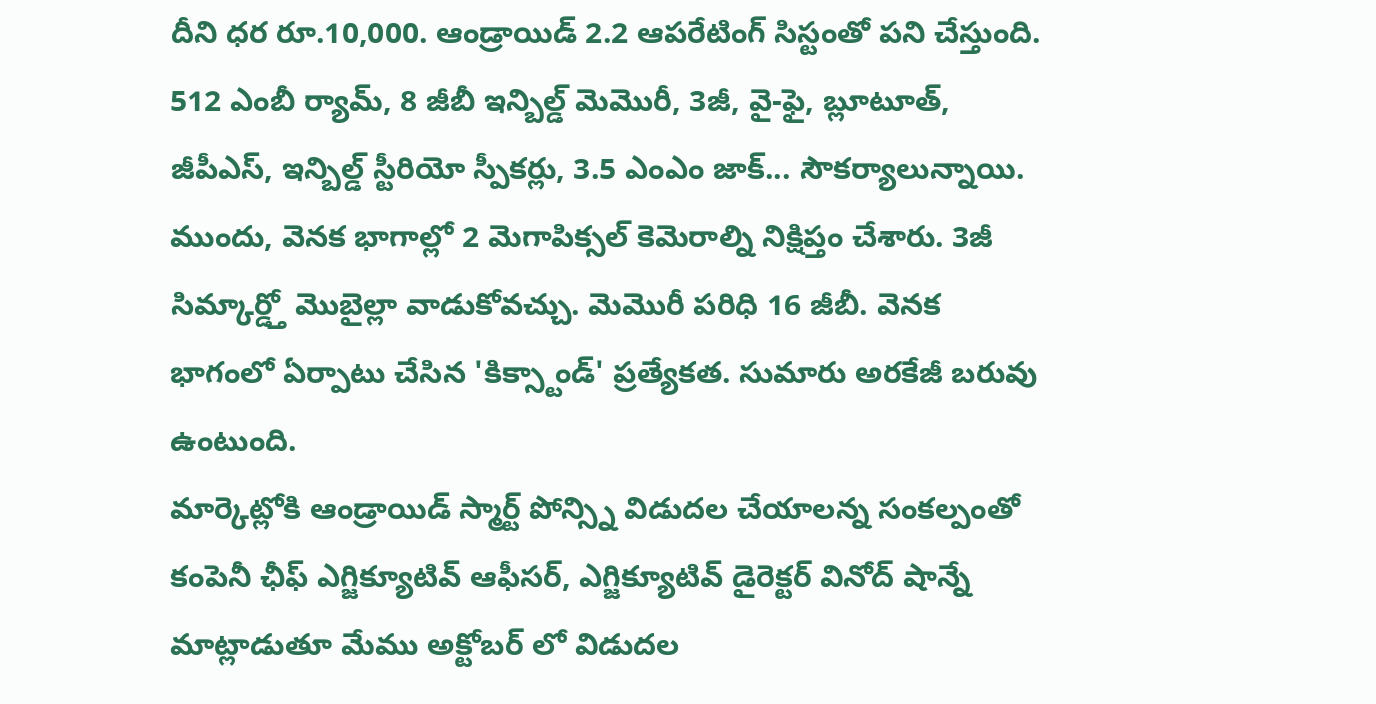దీని ధర రూ.10,000. ఆండ్రాయిడ్ 2.2 ఆపరేటింగ్ సిస్టంతో పని చేస్తుంది. 512 ఎంబీ ర్యామ్, 8 జీబీ ఇన్బిల్డ్ మెమొరీ, 3జీ, వై-ఫై, బ్లూటూత్, జీపీఎస్, ఇన్బిల్డ్ స్టీరియో స్పీకర్లు, 3.5 ఎంఎం జాక్... సౌకర్యాలున్నాయి. ముందు, వెనక భాగాల్లో 2 మెగాపిక్సల్ కెమెరాల్ని నిక్షిప్తం చేశారు. 3జీ సిమ్కార్డ్తో మొబైల్లా వాడుకోవచ్చు. మెమొరీ పరిధి 16 జీబీ. వెనక భాగంలో ఏర్పాటు చేసిన 'కిక్స్టాండ్' ప్రత్యేకత. సుమారు అరకేజీ బరువు ఉంటుంది.
మార్కెట్లోకి ఆండ్రాయిడ్ స్మార్ట్ పోన్స్ని విడుదల చేయాలన్న సంకల్పంతో కంపెనీ ఛీఫ్ ఎగ్జిక్యూటివ్ ఆఫీసర్, ఎగ్జిక్యూటివ్ డైరెక్టర్ వినోద్ షాన్నే మాట్లాడుతూ మేము అక్టోబర్ లో విడుదల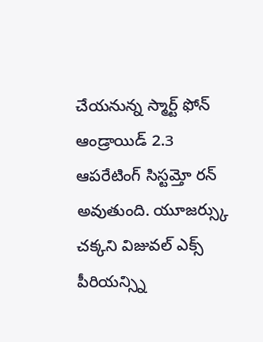చేయనున్న స్మార్ట్ ఫోన్ ఆండ్రాయిడ్ 2.3 ఆపరేటింగ్ సిస్టమ్తో రన్ అవుతుంది. యూజర్స్కు చక్కని విజువల్ ఎక్స్ పీరియన్స్ని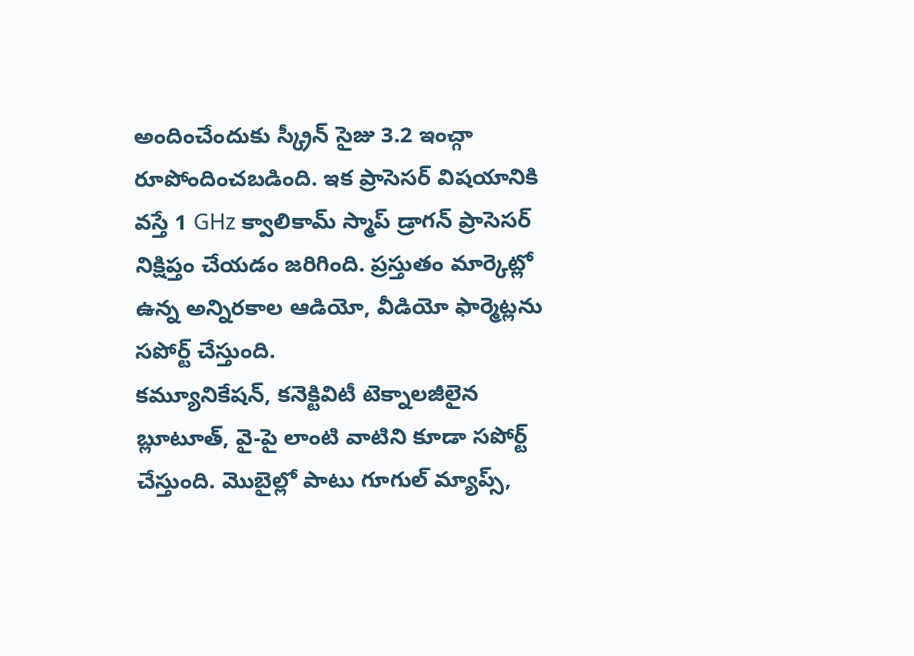అందించేందుకు స్క్రీన్ సైజు 3.2 ఇంచ్గా రూపోందించబడింది. ఇక ప్రాసెసర్ విషయానికి వస్తే 1 GHz క్వాలికామ్ స్మాప్ డ్రాగన్ ప్రాసెసర్ నిక్షిప్తం చేయడం జరిగింది. ప్రస్తుతం మార్కెట్లో ఉన్న అన్నిరకాల ఆడియో, వీడియో ఫార్మెట్లను సపోర్ట్ చేస్తుంది.
కమ్యూనికేషన్, కనెక్టివిటీ టెక్నాలజీలైన బ్లూటూత్, వై-పై లాంటి వాటిని కూడా సపోర్ట్ చేస్తుంది. మొబైల్లో పాటు గూగుల్ మ్యాప్స్,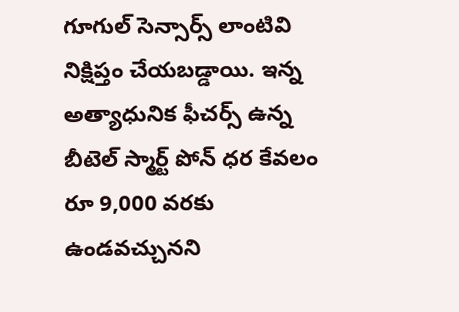గూగుల్ సెన్సార్స్ లాంటివి నిక్షిప్తం చేయబడ్డాయి. ఇన్న అత్యాధునిక ఫీచర్స్ ఉన్న బీటెల్ స్మార్ట్ పోన్ ధర కేవలం రూ 9,000 వరకు ఉండవచ్చునని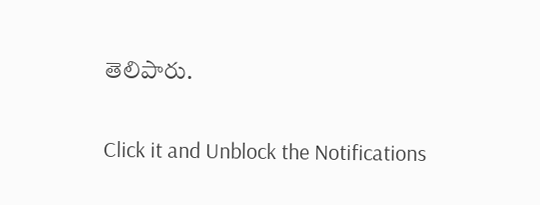తెలిపారు.


Click it and Unblock the Notifications